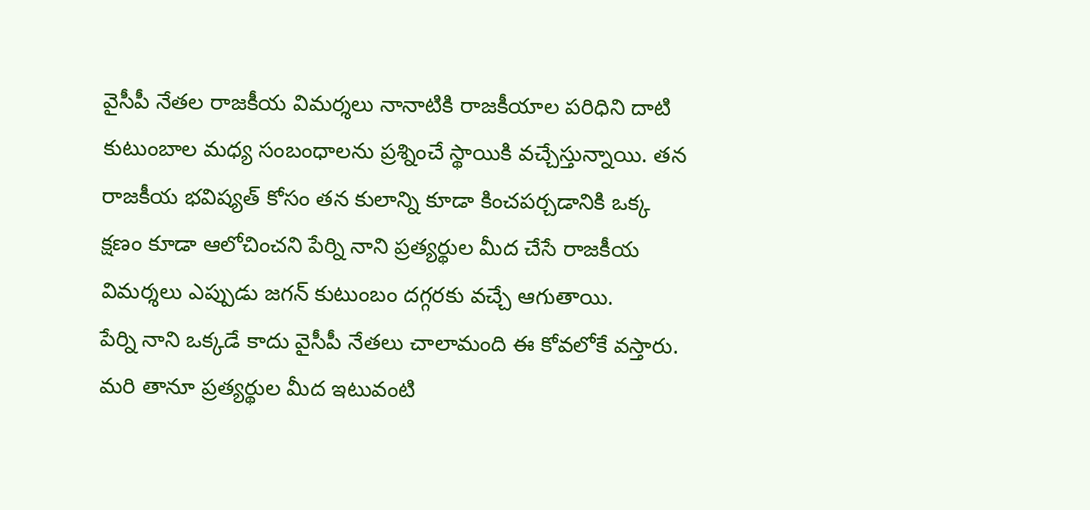వైసీపీ నేతల రాజకీయ విమర్శలు నానాటికి రాజకీయాల పరిధిని దాటి కుటుంబాల మధ్య సంబంధాలను ప్రశ్నించే స్థాయికి వచ్చేస్తున్నాయి. తన రాజకీయ భవిష్యత్ కోసం తన కులాన్ని కూడా కించపర్చడానికి ఒక్క క్షణం కూడా ఆలోచించని పేర్ని నాని ప్రత్యర్థుల మీద చేసే రాజకీయ విమర్శలు ఎప్పుడు జగన్ కుటుంబం దగ్గరకు వచ్చే ఆగుతాయి.
పేర్ని నాని ఒక్కడే కాదు వైసీపీ నేతలు చాలామంది ఈ కోవలోకే వస్తారు. మరి తానూ ప్రత్యర్థుల మీద ఇటువంటి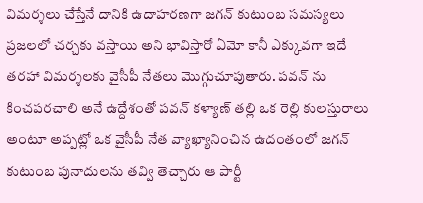విమర్శలు చేస్తేనే దానికి ఉదాహరణగా జగన్ కుటుంబ సమస్యలు ప్రజలలో చర్చకు వస్తాయి అని భావిస్తారో ఏమో కానీ ఎక్కువగా ఇదే తరహా విమర్శలకు వైసీపీ నేతలు మొగ్గుచూపుతారు. పవన్ ను కించపరచాలి అనే ఉద్దేశంతో పవన్ కళ్యాణ్ తల్లి ఒక రెల్లి కులస్తురాలు అంటూ అప్పట్లో ఒక వైసీపీ నేత వ్యాఖ్యానించిన ఉదంతంలో జగన్ కుటుంబ పునాదులను తవ్వి తెచ్చారు ఆ పార్టీ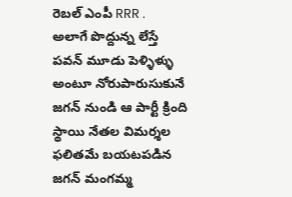రెబల్ ఎంపీ RRR .
అలాగే పొద్దున్న లేస్తే పవన్ మూడు పెళ్ళిళ్ళు అంటూ నోరుపారుసుకునే జగన్ నుండి ఆ పార్టీ క్రింది స్థాయి నేతల విమర్శల ఫలితమే బయటపడిన జగన్ మంగమ్మ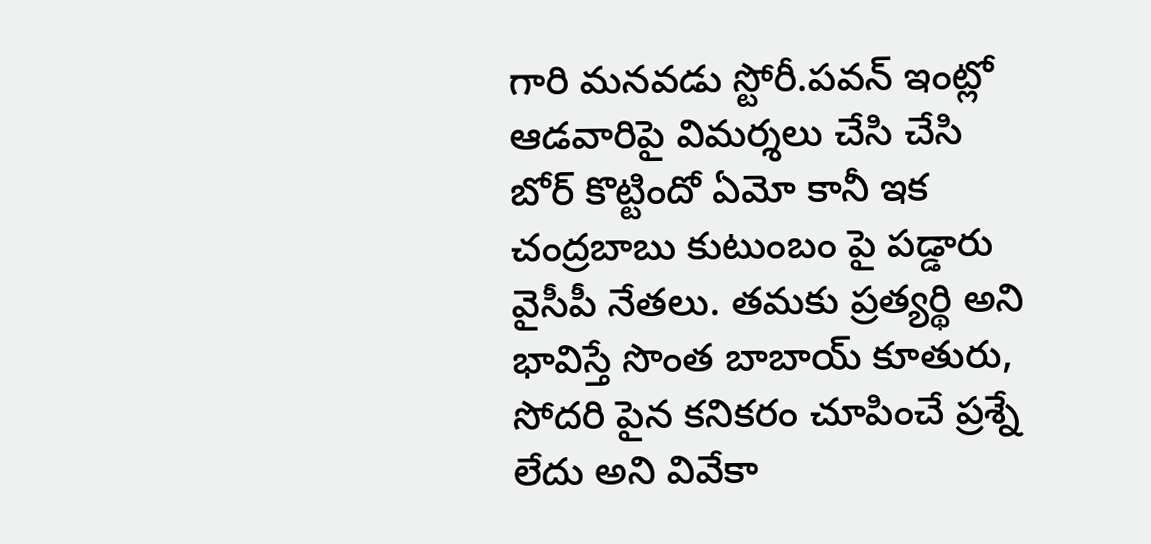గారి మనవడు స్టోరీ.పవన్ ఇంట్లో ఆడవారిపై విమర్శలు చేసి చేసి బోర్ కొట్టిందో ఏమో కానీ ఇక చంద్రబాబు కుటుంబం పై పడ్డారు వైసీపీ నేతలు. తమకు ప్రత్యర్థి అని భావిస్తే సొంత బాబాయ్ కూతురు, సోదరి పైన కనికరం చూపించే ప్రశ్నే లేదు అని వివేకా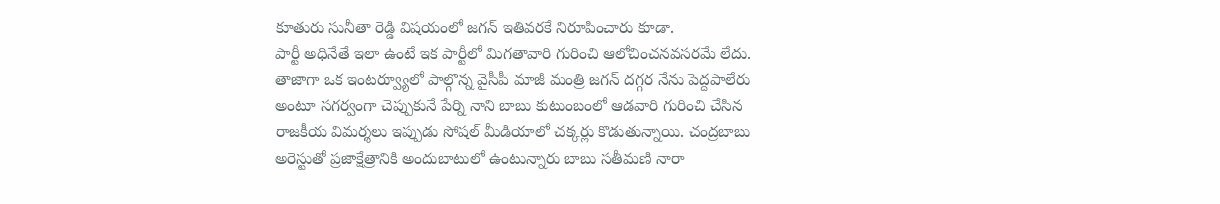కూతురు సునీతా రెడ్డి విషయంలో జగన్ ఇతివరకే నిరూపించారు కూడా.
పార్టీ అధినేతే ఇలా ఉంటే ఇక పార్టీలో మిగతావారి గురించి ఆలోచించనవసరమే లేదు. తాజాగా ఒక ఇంటర్వ్యూలో పాల్గొన్న వైసీపీ మాజీ మంత్రి జగన్ దగ్గర నేను పెద్దపాలేరు అంటూ సగర్వంగా చెప్పుకునే పేర్ని నాని బాబు కుటుంబంలో ఆడవారి గురించి చేసిన రాజకీయ విమర్శలు ఇప్పుడు సోషల్ మీడియాలో చక్కర్లు కొడుతున్నాయి. చంద్రబాబు అరెస్టుతో ప్రజాక్షేత్రానికి అందుబాటులో ఉంటున్నారు బాబు సతీమణి నారా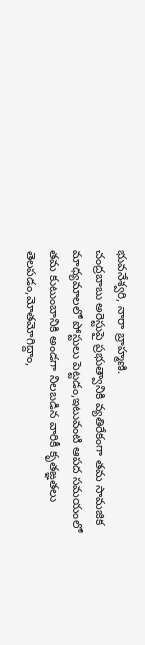భువనేశ్వరి, నారా బ్రాహ్మణి.
చంద్రబాబు అరెస్టుపై ప్రభుత్వానికి వ్యతిరేకంగా తమ సామజిక మాధ్యమాలలో పోస్టులు పెట్టడం,ఇటువంటి ఆపద సమయంలో తమ కుటుంబానికి అండగా నిలబడిన వారికీ కృతఙ్ఞతలు తెలపడం,మోతమోగిద్దాం,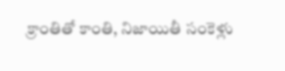క్రాంతితో కాంతి, నిజాయితీ సంకెళ్లు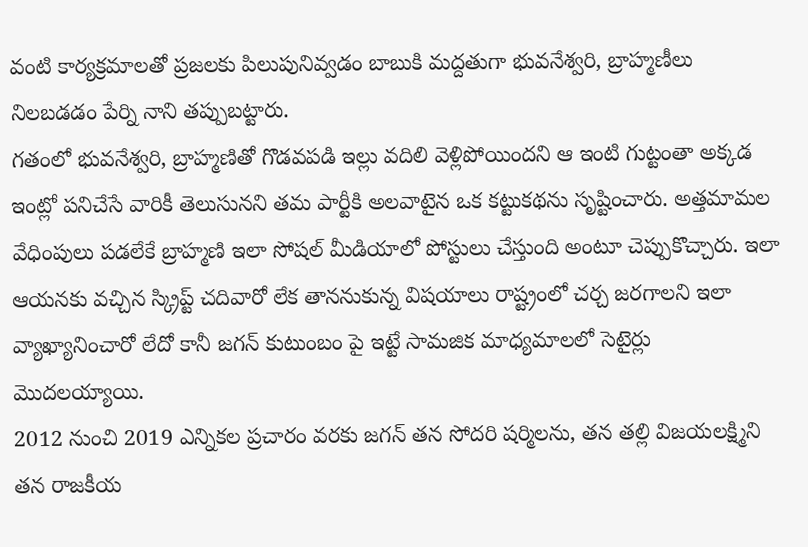వంటి కార్యక్రమాలతో ప్రజలకు పిలుపునివ్వడం బాబుకి మద్దతుగా భువనేశ్వరి, బ్రాహ్మణీలు నిలబడడం పేర్ని నాని తప్పుబట్టారు.
గతంలో భువనేశ్వరి, బ్రాహ్మణితో గొడవపడి ఇల్లు వదిలి వెళ్లిపోయిందని ఆ ఇంటి గుట్టంతా అక్కడ ఇంట్లో పనిచేసే వారికీ తెలుసునని తమ పార్టీకి అలవాటైన ఒక కట్టుకథను సృష్టించారు. అత్తమామల వేధింపులు పడలేకే బ్రాహ్మణి ఇలా సోషల్ మీడియాలో పోస్టులు చేస్తుంది అంటూ చెప్పుకొచ్చారు. ఇలా ఆయనకు వచ్చిన స్క్రిప్ట్ చదివారో లేక తాననుకున్న విషయాలు రాష్ట్రంలో చర్చ జరగాలని ఇలా వ్యాఖ్యానించారో లేదో కానీ జగన్ కుటుంబం పై ఇట్టే సామజిక మాధ్యమాలలో సెటైర్లు మొదలయ్యాయి.
2012 నుంచి 2019 ఎన్నికల ప్రచారం వరకు జగన్ తన సోదరి షర్మిలను, తన తల్లి విజయలక్ష్మిని తన రాజకీయ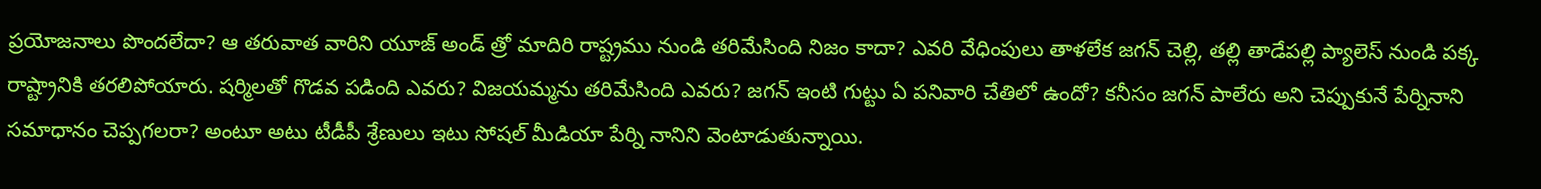ప్రయోజనాలు పొందలేదా? ఆ తరువాత వారిని యూజ్ అండ్ త్రో మాదిరి రాష్ట్రము నుండి తరిమేసింది నిజం కాదా? ఎవరి వేధింపులు తాళలేక జగన్ చెల్లి, తల్లి తాడేపల్లి ప్యాలెస్ నుండి పక్క రాష్ట్రానికి తరలిపోయారు. షర్మిలతో గొడవ పడింది ఎవరు? విజయమ్మను తరిమేసింది ఎవరు? జగన్ ఇంటి గుట్టు ఏ పనివారి చేతిలో ఉందో? కనీసం జగన్ పాలేరు అని చెప్పుకునే పేర్నినాని సమాధానం చెప్పగలరా? అంటూ అటు టీడీపీ శ్రేణులు ఇటు సోషల్ మీడియా పేర్ని నానిని వెంటాడుతున్నాయి.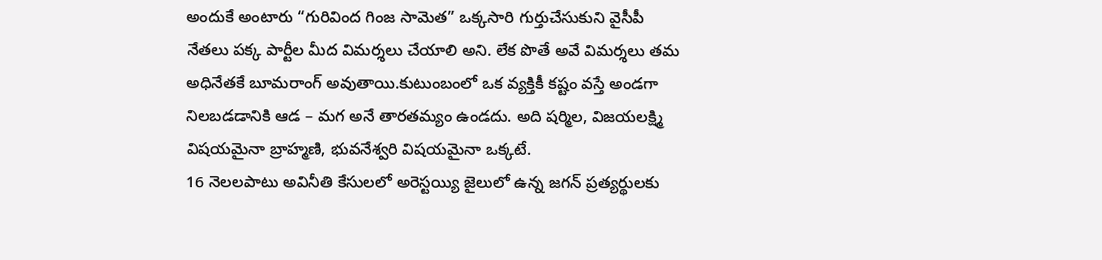అందుకే అంటారు “గురివింద గింజ సామెత” ఒక్కసారి గుర్తుచేసుకుని వైసీపీ నేతలు పక్క పార్టీల మీద విమర్శలు చేయాలి అని. లేక పొతే అవే విమర్శలు తమ అధినేతకే బూమరాంగ్ అవుతాయి.కుటుంబంలో ఒక వ్యక్తికీ కష్టం వస్తే అండగా నిలబడడానికి ఆడ – మగ అనే తారతమ్యం ఉండదు. అది షర్మిల, విజయలక్ష్మి విషయమైనా బ్రాహ్మణి, భువనేశ్వరి విషయమైనా ఒక్కటే.
16 నెలలపాటు అవినీతి కేసులలో అరెస్టయ్యి జైలులో ఉన్న జగన్ ప్రత్యర్థులకు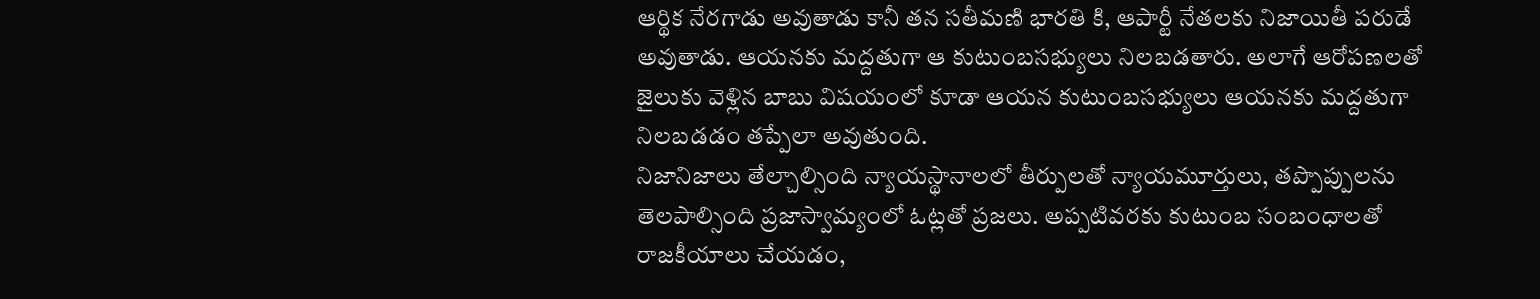ఆర్థిక నేరగాడు అవుతాడు కానీ తన సతీమణి భారతి కి, ఆపార్టీ నేతలకు నిజాయితీ పరుడే అవుతాడు. ఆయనకు మద్దతుగా ఆ కుటుంబసభ్యులు నిలబడతారు. అలాగే ఆరోపణలతో జైలుకు వెళ్లిన బాబు విషయంలో కూడా ఆయన కుటుంబసభ్యులు ఆయనకు మద్దతుగా నిలబడడం తప్పేలా అవుతుంది.
నిజానిజాలు తేల్చాల్సింది న్యాయస్థానాలలో తీర్పులతో న్యాయమూర్తులు, తప్పొప్పులను తెలపాల్సింది ప్రజాస్వామ్యంలో ఓట్లతో ప్రజలు. అప్పటివరకు కుటుంబ సంబంధాలతో రాజకీయాలు చేయడం,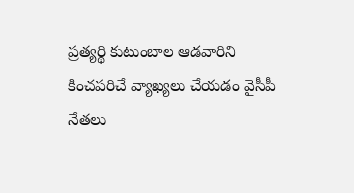ప్రత్యర్థి కుటుంబాల ఆడవారిని కించపరిచే వ్యాఖ్యలు చేయడం వైసీపీ నేతలు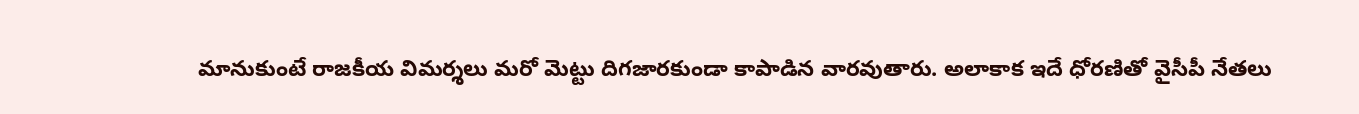మానుకుంటే రాజకీయ విమర్శలు మరో మెట్టు దిగజారకుండా కాపాడిన వారవుతారు. అలాకాక ఇదే ధోరణితో వైసీపీ నేతలు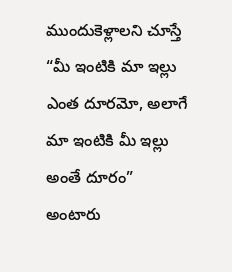ముందుకెళ్లాలని చూస్తే “మీ ఇంటికి మా ఇల్లు ఎంత దూరమో, అలాగే మా ఇంటికి మీ ఇల్లు అంతే దూరం” అంటారు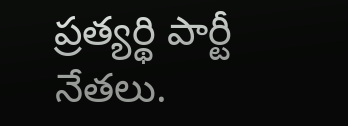ప్రత్యర్థి పార్టీ నేతలు.